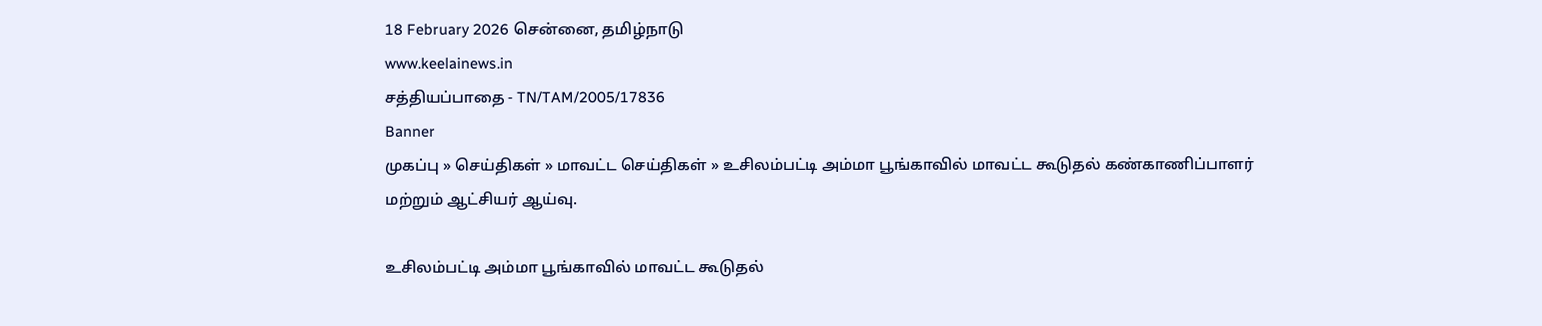18 February 2026 சென்னை, தமிழ்நாடு
www.keelainews.in
சத்தியப்பாதை - TN/TAM/2005/17836
Banner
முகப்பு » செய்திகள் » மாவட்ட செய்திகள் » உசிலம்பட்டி அம்மா பூங்காவில் மாவட்ட கூடுதல் கண்காணிப்பாளர் மற்றும் ஆட்சியர் ஆய்வு.

உசிலம்பட்டி அம்மா பூங்காவில் மாவட்ட கூடுதல்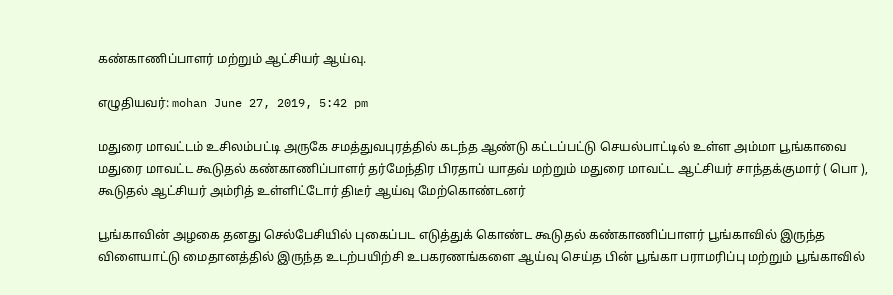கண்காணிப்பாளர் மற்றும் ஆட்சியர் ஆய்வு.

எழுதியவர்: mohan June 27, 2019, 5:42 pm

மதுரை மாவட்டம் உசிலம்பட்டி அருகே சமத்துவபுரத்தில் கடந்த ஆண்டு கட்டப்பட்டு செயல்பாட்டில் உள்ள அம்மா பூங்காவை மதுரை மாவட்ட கூடுதல் கண்காணிப்பாளர் தர்மேந்திர பிரதாப் யாதவ் மற்றும் மதுரை மாவட்ட ஆட்சியர் சாந்தக்குமார் ( பொ ), கூடுதல் ஆட்சியர் அம்ரித் உள்ளிட்டோர் திடீர் ஆய்வு மேற்கொண்டனர்

பூங்காவின் அழகை தனது செல்பேசியில் புகைப்பட எடுத்துக் கொண்ட கூடுதல் கண்காணிப்பாளர் பூங்காவில் இருந்த விளையாட்டு மைதானத்தில் இருந்த உடற்பயிற்சி உபகரணங்களை ஆய்வு செய்த பின் பூங்கா பராமரிப்பு மற்றும் பூங்காவில்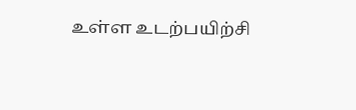உள்ள உடற்பயிற்சி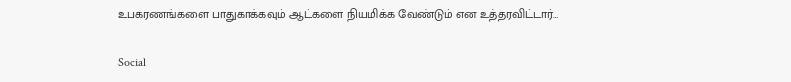உபகரணங்களை பாதுகாக்கவும் ஆட்களை நியமிக்க வேண்டும் என உத்தரவிட்டார்…

Social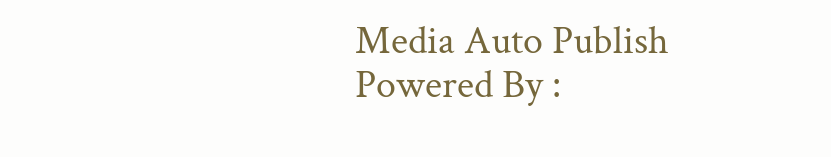Media Auto Publish Powered By :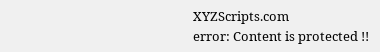XYZScripts.com
error: Content is protected !!